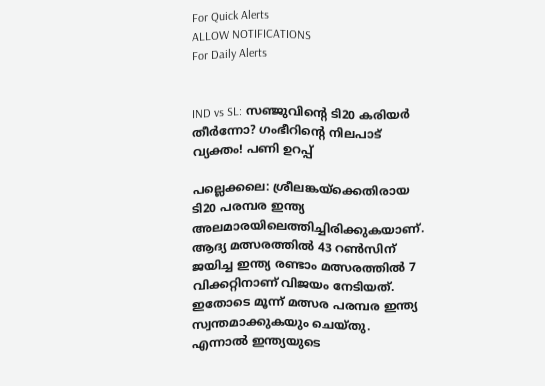For Quick Alerts
ALLOW NOTIFICATIONS
For Daily Alerts


IND vs SL: സഞ്ജുവിന്റെ ടി20 കരിയര്‍ തീര്‍ന്നോ? ഗംഭീറിന്റെ നിലപാട് വ്യക്തം! പണി ഉറപ്പ്

പല്ലെക്കലെ: ശ്രീലങ്കയ്‌ക്കെതിരായ ടി20 പരമ്പര ഇന്ത്യ അലമാരയിലെത്തിച്ചിരിക്കുകയാണ്. ആദ്യ മത്സരത്തില്‍ 43 റണ്‍സിന് ജയിച്ച ഇന്ത്യ രണ്ടാം മത്സരത്തില്‍ 7 വിക്കറ്റിനാണ് വിജയം നേടിയത്. ഇതോടെ മൂന്ന് മത്സര പരമ്പര ഇന്ത്യ സ്വന്തമാക്കുകയും ചെയ്തു. എന്നാല്‍ ഇന്ത്യയുടെ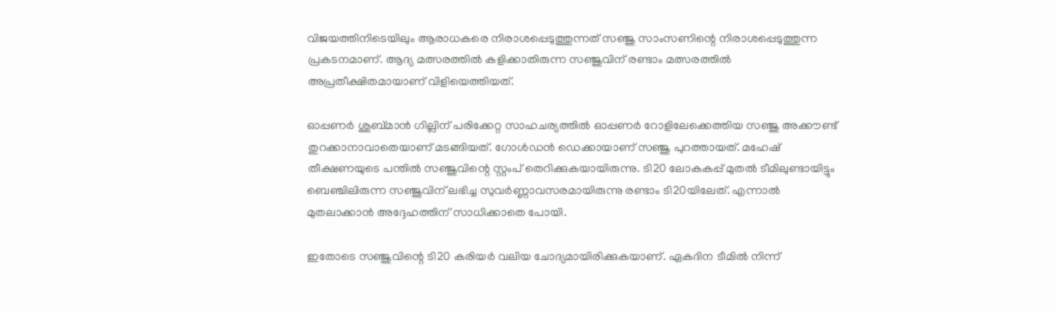വിജയത്തിനിടെയിലും ആരാധകരെ നിരാശപ്പെടുത്തുന്നത് സഞ്ജു സാംസണിന്റെ നിരാശപ്പെടുത്തുന്ന പ്രകടനമാണ്. ആദ്യ മത്സരത്തില്‍ കളിക്കാതിരുന്ന സഞ്ജുവിന് രണ്ടാം മത്സരത്തില്‍ അപ്രതീക്ഷിതമായാണ് വിളിയെത്തിയത്.

ഓപ്പണര്‍ ശുബ്മാന്‍ ഗില്ലിന് പരിക്കേറ്റ സാഹചര്യത്തില്‍ ഓപ്പണര്‍ റോളിലേക്കെത്തിയ സഞ്ജു അക്കൗണ്ട് തുറക്കാനാവാതെയാണ് മടങ്ങിയത്. ഗോള്‍ഡന്‍ ഡെക്കായാണ് സഞ്ജു പുറത്തായത്. മഹേഷ് തീക്ഷണയുടെ പന്തില്‍ സഞ്ജുവിന്റെ സ്റ്റംപ് തെറിക്കുകയായിരുന്നു. ടി20 ലോകകപ്പ് മുതല്‍ ടീമിലുണ്ടായിട്ടും ബെഞ്ചിലിരുന്ന സഞ്ജുവിന് ലഭിച്ച സുവര്‍ണ്ണാവസരമായിരുന്നു രണ്ടാം ടി20യിലേത്. എന്നാല്‍ മുതലാക്കാന്‍ അദ്ദേഹത്തിന് സാധിക്കാതെ പോയി.

ഇതോടെ സഞ്ജുവിന്റെ ടി20 കരിയര്‍ വലിയ ചോദ്യമായിരിക്കുകയാണ്. ഏകദിന ടീമില്‍ നിന്ന്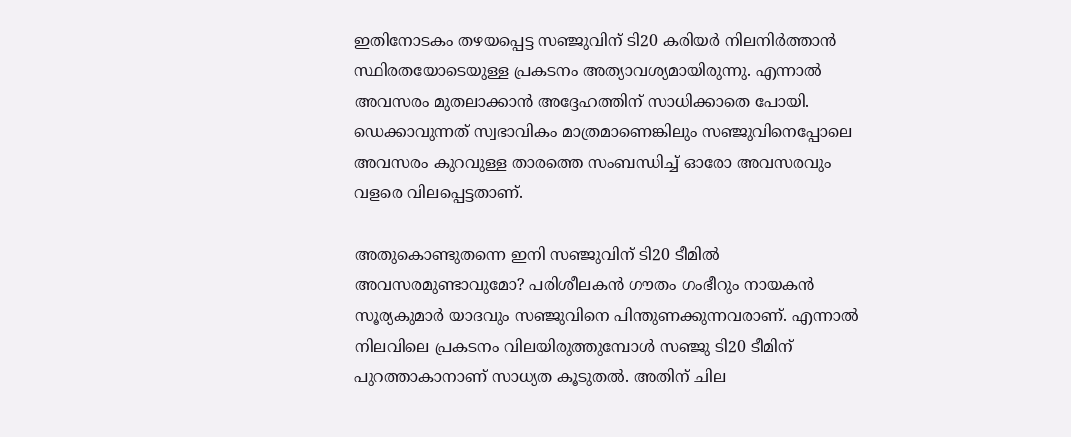ഇതിനോടകം തഴയപ്പെട്ട സഞ്ജുവിന് ടി20 കരിയര്‍ നിലനിര്‍ത്താന്‍ സ്ഥിരതയോടെയുള്ള പ്രകടനം അത്യാവശ്യമായിരുന്നു. എന്നാല്‍ അവസരം മുതലാക്കാന്‍ അദ്ദേഹത്തിന് സാധിക്കാതെ പോയി. ഡെക്കാവുന്നത് സ്വഭാവികം മാത്രമാണെങ്കിലും സഞ്ജുവിനെപ്പോലെ അവസരം കുറവുള്ള താരത്തെ സംബന്ധിച്ച് ഓരോ അവസരവും വളരെ വിലപ്പെട്ടതാണ്.

അതുകൊണ്ടുതന്നെ ഇനി സഞ്ജുവിന് ടി20 ടീമില്‍ അവസരമുണ്ടാവുമോ? പരിശീലകന്‍ ഗൗതം ഗംഭീറും നായകന്‍ സൂര്യകുമാര്‍ യാദവും സഞ്ജുവിനെ പിന്തുണക്കുന്നവരാണ്. എന്നാല്‍ നിലവിലെ പ്രകടനം വിലയിരുത്തുമ്പോള്‍ സഞ്ജു ടി20 ടീമിന് പുറത്താകാനാണ് സാധ്യത കൂടുതല്‍. അതിന് ചില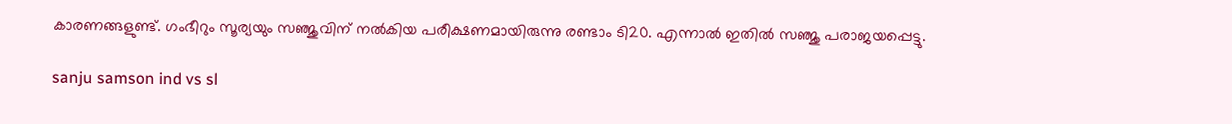കാരണങ്ങളുണ്ട്. ഗംഭീറും സൂര്യയും സഞ്ജുവിന് നല്‍കിയ പരീക്ഷണമായിരുന്നു രണ്ടാം ടി20. എന്നാല്‍ ഇതില്‍ സഞ്ജു പരാജയപ്പെട്ടു.

sanju samson ind vs sl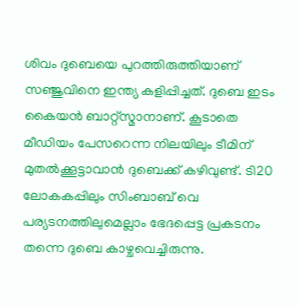ശിവം ദുബെയെ പുറത്തിരുത്തിയാണ് സഞ്ജുവിനെ ഇന്ത്യ കളിപ്പിച്ചത്. ദുബെ ഇടം കൈയന്‍ ബാറ്റ്‌സ്മാനാണ്. കൂടാതെ മീഡിയം പേസറെന്ന നിലയിലും ടീമിന് മുതല്‍ക്കൂട്ടാവാന്‍ ദുബെക്ക് കഴിവുണ്ട്. ടി20 ലോകകപ്പിലും സിംബാബ് വെ പര്യടനത്തിലുമെല്ലാം ഭേദപ്പെട്ട പ്രകടനം തന്നെ ദുബെ കാഴ്ചവെച്ചിരുന്നു.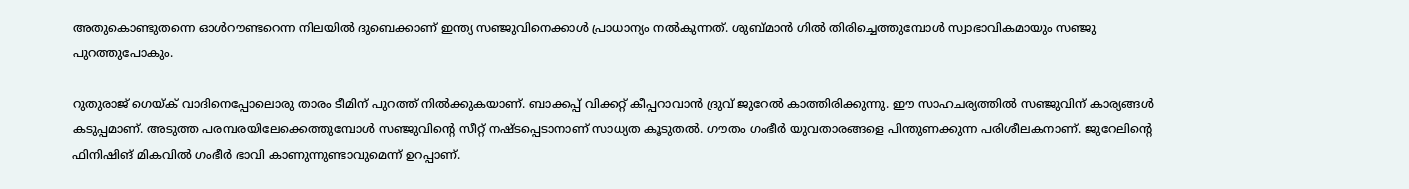അതുകൊണ്ടുതന്നെ ഓള്‍റൗണ്ടറെന്ന നിലയില്‍ ദുബെക്കാണ് ഇന്ത്യ സഞ്ജുവിനെക്കാള്‍ പ്രാധാന്യം നല്‍കുന്നത്. ശുബ്മാന്‍ ഗില്‍ തിരിച്ചെത്തുമ്പോള്‍ സ്വാഭാവികമായും സഞ്ജു പുറത്തുപോകും.

റുതുരാജ് ഗെയ്ക് വാദിനെപ്പോലൊരു താരം ടീമിന് പുറത്ത് നില്‍ക്കുകയാണ്. ബാക്കപ്പ് വിക്കറ്റ് കീപ്പറാവാന്‍ ദ്രുവ് ജുറേല്‍ കാത്തിരിക്കുന്നു. ഈ സാഹചര്യത്തില്‍ സഞ്ജുവിന് കാര്യങ്ങള്‍ കടുപ്പമാണ്. അടുത്ത പരമ്പരയിലേക്കെത്തുമ്പോള്‍ സഞ്ജുവിന്റെ സീറ്റ് നഷ്ടപ്പെടാനാണ് സാധ്യത കൂടുതല്‍. ഗൗതം ഗംഭീര്‍ യുവതാരങ്ങളെ പിന്തുണക്കുന്ന പരിശീലകനാണ്. ജുറേലിന്റെ ഫിനിഷിങ് മികവില്‍ ഗംഭീര്‍ ഭാവി കാണുന്നുണ്ടാവുമെന്ന് ഉറപ്പാണ്.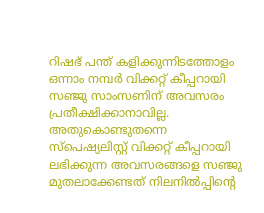റിഷഭ് പന്ത് കളിക്കുന്നിടത്തോളം ഒന്നാം നമ്പര്‍ വിക്കറ്റ് കീപ്പറായി സഞ്ജു സാംസണിന് അവസരം പ്രതീക്ഷിക്കാനാവില്ല. അതുകൊണ്ടുതന്നെ സ്‌പെഷ്യലിസ്റ്റ് വിക്കറ്റ് കീപ്പറായി ലഭിക്കുന്ന അവസരങ്ങളെ സഞ്ജു മുതലാക്കേണ്ടത് നിലനില്‍പ്പിന്റെ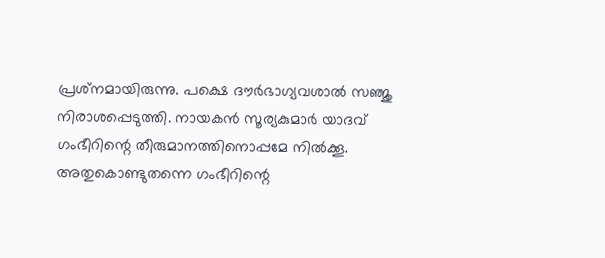പ്രശ്‌നമായിരുന്നു. പക്ഷെ ദൗര്‍ഭാഗ്യവശാല്‍ സഞ്ജു നിരാശപ്പെടുത്തി. നായകന്‍ സൂര്യകുമാര്‍ യാദവ് ഗംഭീറിന്റെ തീരുമാനത്തിനൊപ്പമേ നില്‍ക്കൂ. അതുകൊണ്ടുതന്നെ ഗംഭീറിന്റെ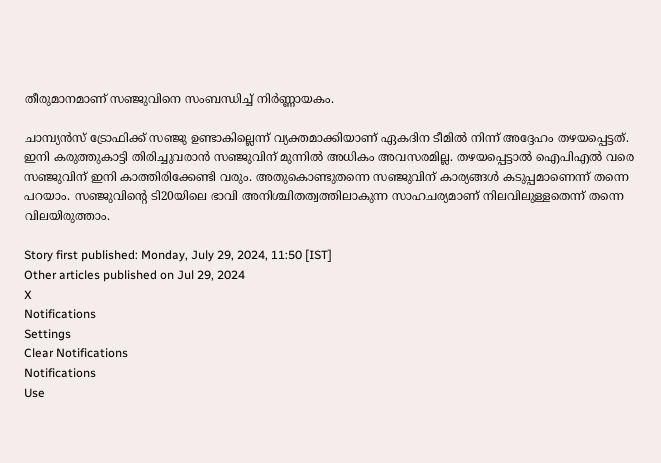തീരുമാനമാണ് സഞ്ജുവിനെ സംബന്ധിച്ച് നിര്‍ണ്ണായകം.

ചാമ്പ്യന്‍സ് ട്രോഫിക്ക് സഞ്ജു ഉണ്ടാകില്ലെന്ന് വ്യക്തമാക്കിയാണ് ഏകദിന ടീമില്‍ നിന്ന് അദ്ദേഹം തഴയപ്പെട്ടത്. ഇനി കരുത്തുകാട്ടി തിരിച്ചുവരാന്‍ സഞ്ജുവിന് മുന്നില്‍ അധികം അവസരമില്ല. തഴയപ്പെട്ടാല്‍ ഐപിഎല്‍ വരെ സഞ്ജുവിന് ഇനി കാത്തിരിക്കേണ്ടി വരും. അതുകൊണ്ടുതന്നെ സഞ്ജുവിന് കാര്യങ്ങള്‍ കടുപ്പമാണെന്ന് തന്നെ പറയാം. സഞ്ജുവിന്റെ ടി20യിലെ ഭാവി അനിശ്ചിതത്വത്തിലാകുന്ന സാഹചര്യമാണ് നിലവിലുള്ളതെന്ന് തന്നെ വിലയിരുത്താം.

Story first published: Monday, July 29, 2024, 11:50 [IST]
Other articles published on Jul 29, 2024
X
Notifications
Settings
Clear Notifications
Notifications
Use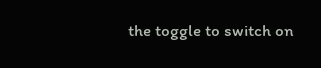the toggle to switch on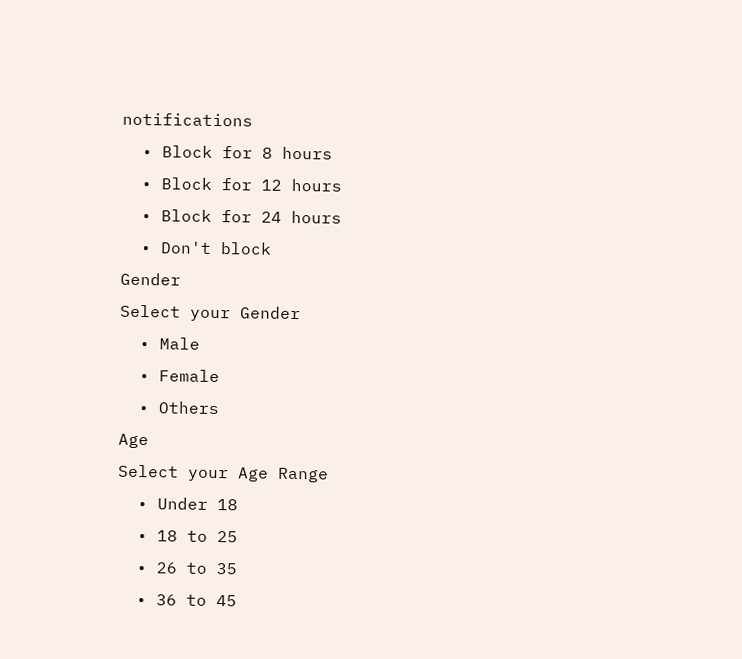notifications
  • Block for 8 hours
  • Block for 12 hours
  • Block for 24 hours
  • Don't block
Gender
Select your Gender
  • Male
  • Female
  • Others
Age
Select your Age Range
  • Under 18
  • 18 to 25
  • 26 to 35
  • 36 to 45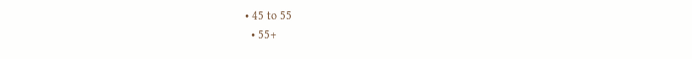• 45 to 55
  • 55+